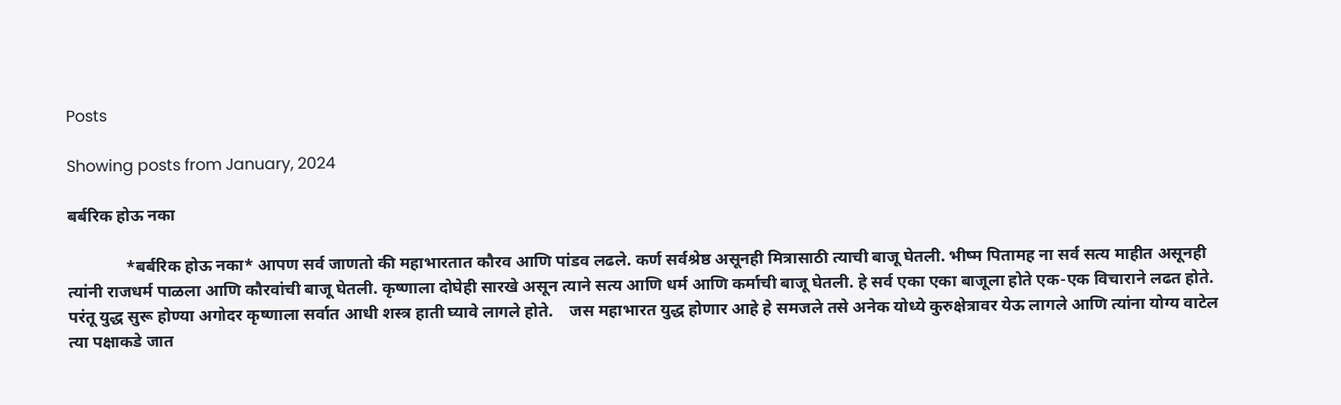Posts

Showing posts from January, 2024

बर्बरिक होऊ नका

              *बर्बरिक होऊ नका* आपण सर्व जाणतो की महाभारतात कौरव आणि पांडव लढले. कर्ण सर्वश्रेष्ठ असूनही मित्रासाठी त्याची बाजू घेतली. भीष्म पितामह ना सर्व सत्य माहीत असूनही त्यांनी राजधर्म पाळला आणि कौरवांची बाजू घेतली. कृष्णाला दोघेही सारखे असून त्याने सत्य आणि धर्म आणि कर्माची बाजू घेतली. हे सर्व एका एका बाजूला होते एक-एक विचाराने लढत होते. परंतू युद्ध सुरू होण्या अगोदर कृष्णाला सर्वात आधी शस्त्र हाती घ्यावे लागले होते.    जस महाभारत युद्ध होणार आहे हे समजले तसे अनेक योध्ये कुरुक्षेत्रावर येऊ लागले आणि त्यांना योग्य वाटेल त्या पक्षाकडे जात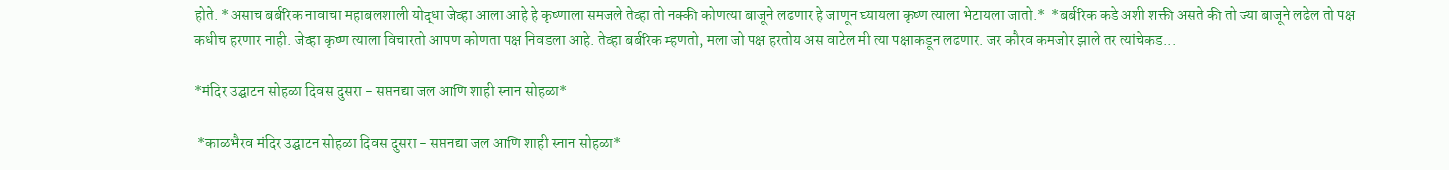होते. *असाच बर्बरिक नावाचा महाबलशाली योद्धा जेव्हा आला आहे हे कृष्णाला समजले तेव्हा तो नक्की कोणत्या बाजूने लढणार हे जाणून घ्यायला कृष्ण त्याला भेटायला जातो.*  *बर्बरिक कडे अशी शक्ती असते की तो ज्या बाजूने लढेल तो पक्ष कधीच हरणार नाही. जेव्हा कृष्ण त्याला विचारतो आपण कोणता पक्ष निवडला आहे. तेव्हा बर्बरिक म्हणतो, मला जो पक्ष हरतोय अस वाटेल मी त्या पक्षाकडून लढणार. जर कौरव कमजोर झाले तर त्यांचेकड...

*मंदिर उद्घाटन सोहळा दिवस दुसरा - सप्तनद्या जल आणि शाही स्नान सोहळा*

 *काळभैरव मंदिर उद्घाटन सोहळा दिवस दुसरा - सप्तनद्या जल आणि शाही स्नान सोहळा*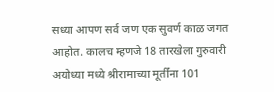सध्या आपण सर्व जण एक सुवर्ण काळ जगत आहोत. कालच म्हणजे 18 तारखेला गुरुवारी अयोध्या मध्ये श्रीरामाच्या मूर्तींना 101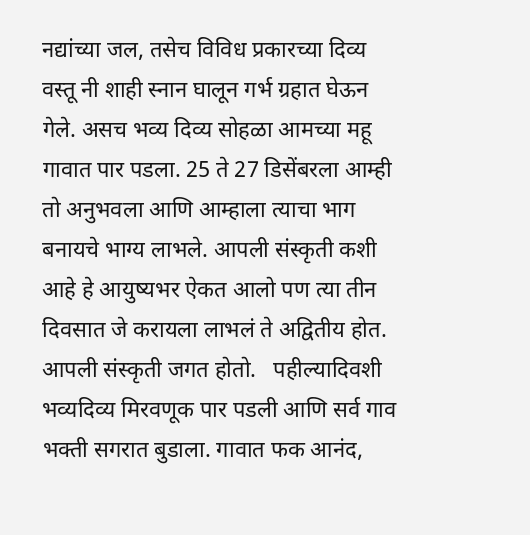नद्यांच्या जल, तसेच विविध प्रकारच्या दिव्य वस्तू नी शाही स्नान घालून गर्भ ग्रहात घेऊन गेले. असच भव्य दिव्य सोहळा आमच्या महू गावात पार पडला. 25 ते 27 डिसेंबरला आम्ही तो अनुभवला आणि आम्हाला त्याचा भाग बनायचे भाग्य लाभले. आपली संस्कृती कशी आहे हे आयुष्यभर ऐकत आलो पण त्या तीन दिवसात जे करायला लाभलं ते अद्वितीय होत. आपली संस्कृती जगत होतो.   पहील्यादिवशी भव्यदिव्य मिरवणूक पार पडली आणि सर्व गाव भक्ती सगरात बुडाला. गावात फक आनंद,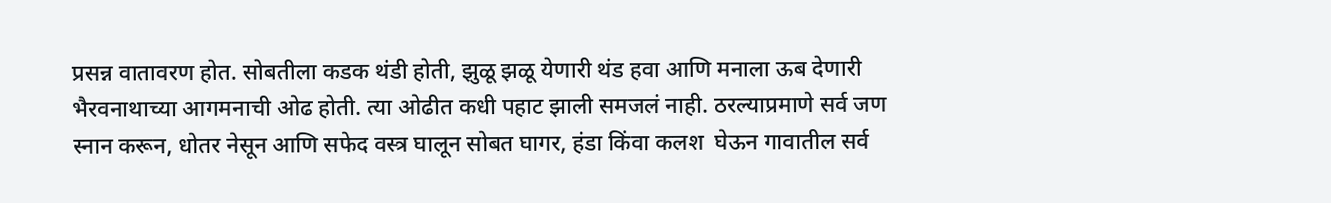प्रसन्न वातावरण होत. सोबतीला कडक थंडी होती, झुळू झळू येणारी थंड हवा आणि मनाला ऊब देणारी भैरवनाथाच्या आगमनाची ओढ होती. त्या ओढीत कधी पहाट झाली समजलं नाही. ठरल्याप्रमाणे सर्व जण स्नान करून, धोतर नेसून आणि सफेद वस्त्र घालून सोबत घागर, हंडा किंवा कलश  घेऊन गावातील सर्व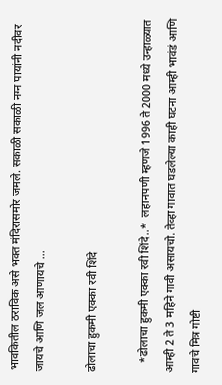भावकितील ठराविक असे भक्त मंदिरासमोर जमले. सकाळी सकाळी नग्न पायांनी नदीवर जायचे आणि जल आणायचे ...

ढोलाचा हुकमी एक्का रवी शिंदे

   *ढोलाचा हुकमी एक्का रवी शिंदे..*  लहानपणी म्हणजे 1996 ते 2000 मध्ये उन्हाळ्यात आम्ही 2 ते 3 महिने गावी असायचो. तेव्हा गावात घडलेल्या काही घटना आम्ही भावंडं आणि गावचे मित्र गोष्टी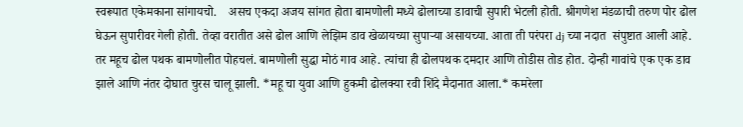स्वरूपात एकेमकाना सांगायचो.    असच एकदा अजय सांगत होता बामणोली मध्ये ढोलाच्या डावाची सुपारी भेटली होती. श्रीगणेश मंडळाची तरुण पोर ढोल घेऊन सुपारीवर गेली होती. तेव्हा वरातीत असे ढोल आणि लेझिम डाव खेळायच्या सुपाऱ्या असायच्या. आता ती परंपरा dj च्या नदात  संपुष्टात आली आहे.   तर महूच ढोल पथक बामणोलीत पोहचलं. बामणोली सुद्धा मोठं गाव आहे. त्यांचा ही ढोलपथक दमदार आणि तोडीस तोड होत. दोन्ही गावांचे एक एक डाव झाले आणि नंतर दोघात चुरस चालू झाली. *महू चा युवा आणि हुकमी ढोलक्या रवी शिंदे मैदानात आला.* कमरेला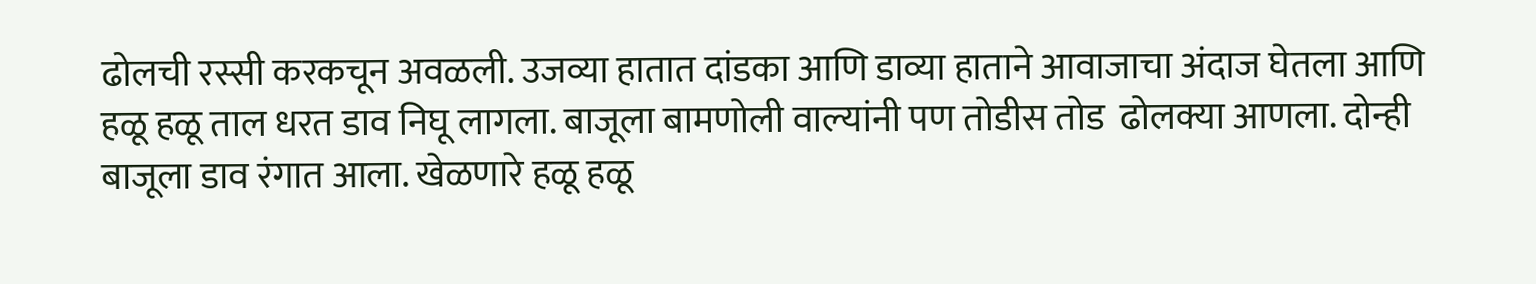ढोलची रस्सी करकचून अवळली. उजव्या हातात दांडका आणि डाव्या हाताने आवाजाचा अंदाज घेतला आणि हळू हळू ताल धरत डाव निघू लागला. बाजूला बामणोली वाल्यांनी पण तोडीस तोड  ढोलक्या आणला. दोन्ही बाजूला डाव रंगात आला. खेळणारे हळू हळू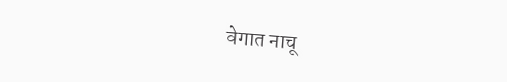वेगात नाचू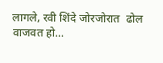लागले, रवी शिंदे जोरजोरात  ढोल वाजवत हो...